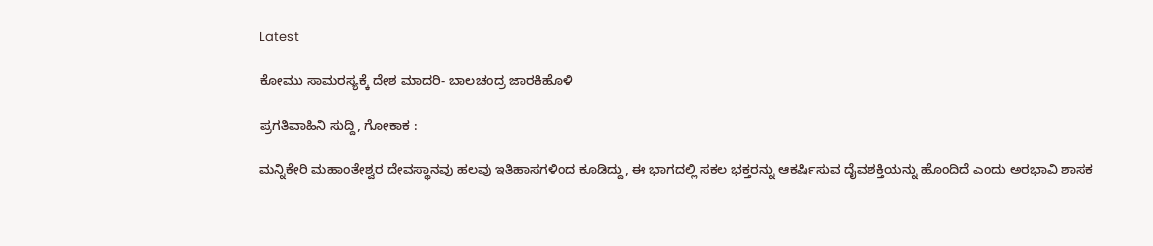Latest

ಕೋಮು ಸಾಮರಸ್ಯಕ್ಕೆ ದೇಶ ಮಾದರಿ- ಬಾಲಚಂದ್ರ ಜಾರಕಿಹೊಳಿ

ಪ್ರಗತಿವಾಹಿನಿ ಸುದ್ದಿ, ಗೋಕಾಕ :

ಮನ್ನಿಕೇರಿ ಮಹಾಂತೇಶ್ವರ ದೇವಸ್ಥಾನವು ಹಲವು ಇತಿಹಾಸಗಳಿಂದ ಕೂಡಿದ್ದು, ಈ ಭಾಗದಲ್ಲಿ ಸಕಲ ಭಕ್ತರನ್ನು ಆಕರ್ಷಿಸುವ ದೈವಶಕ್ತಿಯನ್ನು ಹೊಂದಿದೆ ಎಂದು ಅರಭಾವಿ ಶಾಸಕ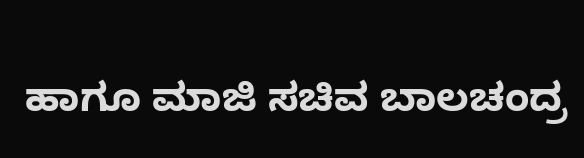ಹಾಗೂ ಮಾಜಿ ಸಚಿವ ಬಾಲಚಂದ್ರ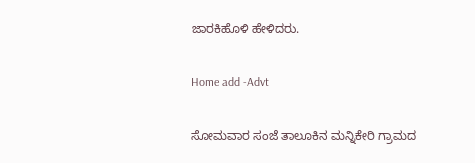ಜಾರಕಿಹೊಳಿ ಹೇಳಿದರು.

Home add -Advt

ಸೋಮವಾರ ಸಂಜೆ ತಾಲೂಕಿನ ಮನ್ನಿಕೇರಿ ಗ್ರಾಮದ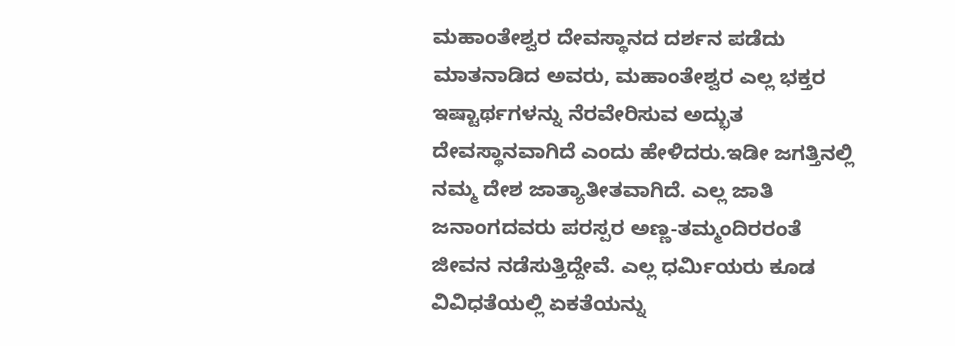ಮಹಾಂತೇಶ್ವರ ದೇವಸ್ಥಾನದ ದರ್ಶನ ಪಡೆದು ಮಾತನಾಡಿದ ಅವರು, ಮಹಾಂತೇಶ್ವರ ಎಲ್ಲ ಭಕ್ತರ ಇಷ್ಟಾರ್ಥಗಳನ್ನು ನೆರವೇರಿಸುವ ಅದ್ಭುತ ದೇವಸ್ಥಾನವಾಗಿದೆ ಎಂದು ಹೇಳಿದರು.ಇಡೀ ಜಗತ್ತಿನಲ್ಲಿ ನಮ್ಮ ದೇಶ ಜಾತ್ಯಾತೀತವಾಗಿದೆ. ಎಲ್ಲ ಜಾತಿ ಜನಾಂಗದವರು ಪರಸ್ಪರ ಅಣ್ಣ-ತಮ್ಮಂದಿರರಂತೆ ಜೀವನ ನಡೆಸುತ್ತಿದ್ದೇವೆ. ಎಲ್ಲ ಧರ್ಮಿಯರು ಕೂಡ ವಿವಿಧತೆಯಲ್ಲಿ ಏಕತೆಯನ್ನು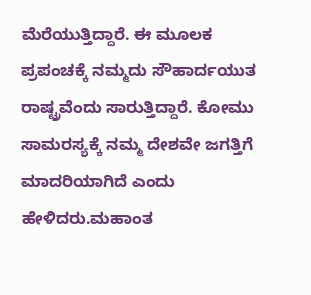ಮೆರೆಯುತ್ತಿದ್ದಾರೆ. ಈ ಮೂಲಕ ಪ್ರಪಂಚಕ್ಕೆ ನಮ್ಮದು ಸೌಹಾರ್ದಯುತ ರಾಷ್ಟ್ರವೆಂದು ಸಾರುತ್ತಿದ್ದಾರೆ. ಕೋಮು ಸಾಮರಸ್ಯಕ್ಕೆ ನಮ್ಮ ದೇಶವೇ ಜಗತ್ತಿಗೆ ಮಾದರಿಯಾಗಿದೆ ಎಂದು ಹೇಳಿದರು.ಮಹಾಂತ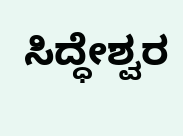ಸಿದ್ಧೇಶ್ವರ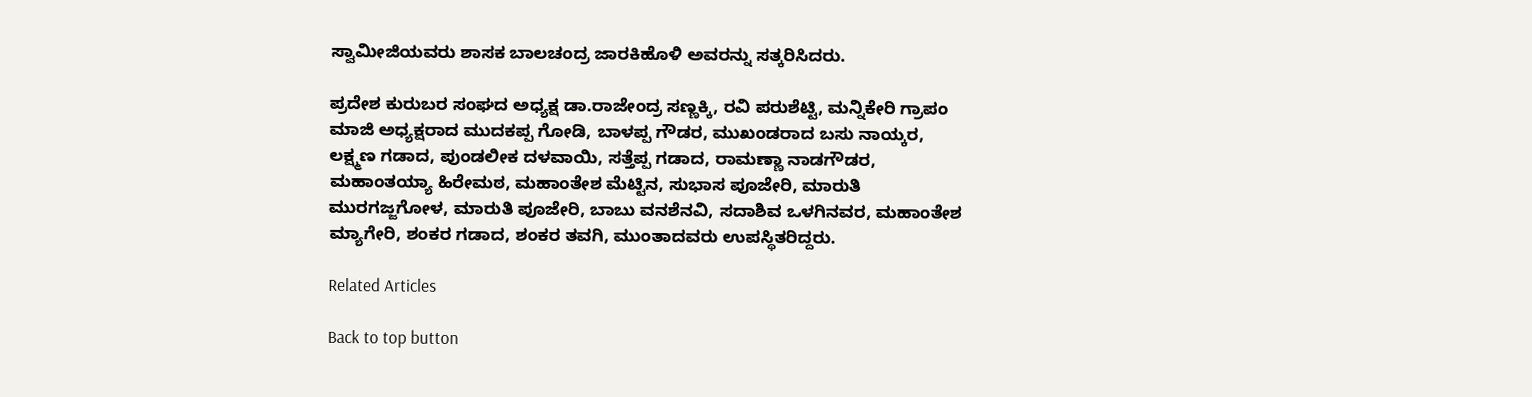ಸ್ವಾಮೀಜಿಯವರು ಶಾಸಕ ಬಾಲಚಂದ್ರ ಜಾರಕಿಹೊಳಿ ಅವರನ್ನು ಸತ್ಕರಿಸಿದರು.

ಪ್ರದೇಶ ಕುರುಬರ ಸಂಘದ ಅಧ್ಯಕ್ಷ ಡಾ.ರಾಜೇಂದ್ರ ಸಣ್ಣಕ್ಕಿ, ರವಿ ಪರುಶೆಟ್ಟಿ, ಮನ್ನಿಕೇರಿ ಗ್ರಾಪಂ ಮಾಜಿ ಅಧ್ಯಕ್ಷರಾದ ಮುದಕಪ್ಪ ಗೋಡಿ, ಬಾಳಪ್ಪ ಗೌಡರ, ಮುಖಂಡರಾದ ಬಸು ನಾಯ್ಕರ, ಲಕ್ಷ್ಮಣ ಗಡಾದ, ಪುಂಡಲೀಕ ದಳವಾಯಿ, ಸತ್ತೆಪ್ಪ ಗಡಾದ, ರಾಮಣ್ಣಾ ನಾಡಗೌಡರ, ಮಹಾಂತಯ್ಯಾ ಹಿರೇಮಠ, ಮಹಾಂತೇಶ ಮೆಟ್ಟಿನ, ಸುಭಾಸ ಪೂಜೇರಿ, ಮಾರುತಿ ಮುರಗಜ್ಜಗೋಳ, ಮಾರುತಿ ಪೂಜೇರಿ, ಬಾಬು ವನಶೆನವಿ, ಸದಾಶಿವ ಒಳಗಿನವರ, ಮಹಾಂತೇಶ ಮ್ಯಾಗೇರಿ, ಶಂಕರ ಗಡಾದ, ಶಂಕರ ತವಗಿ, ಮುಂತಾದವರು ಉಪಸ್ಥಿತರಿದ್ದರು.

Related Articles

Back to top button